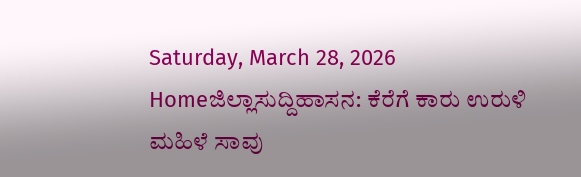Saturday, March 28, 2026
Homeಜಿಲ್ಲಾಸುದ್ದಿಹಾಸನ: ಕೆರೆಗೆ ಕಾರು ಉರುಳಿ ಮಹಿಳೆ ಸಾವು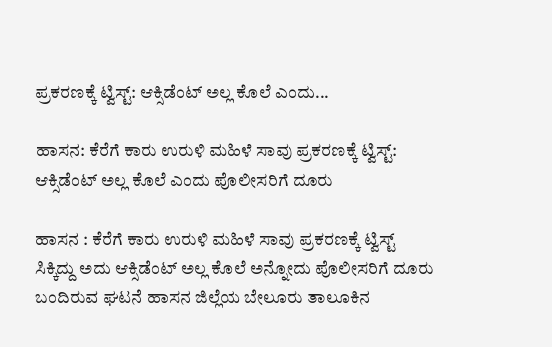ಪ್ರಕರಣಕ್ಕೆ ಟ್ವಿಸ್ಟ್: ಆಕ್ಸಿಡೆಂಟ್ ಅಲ್ಲ ಕೊಲೆ ಎಂದು...

ಹಾಸನ: ಕೆರೆಗೆ ಕಾರು ಉರುಳಿ ಮಹಿಳೆ ಸಾವು ಪ್ರಕರಣಕ್ಕೆ ಟ್ವಿಸ್ಟ್: ಆಕ್ಸಿಡೆಂಟ್ ಅಲ್ಲ ಕೊಲೆ ಎಂದು ಪೊಲೀಸರಿಗೆ ದೂರು

ಹಾಸನ : ಕೆರೆಗೆ ಕಾರು ಉರುಳಿ ಮಹಿಳೆ ಸಾವು ಪ್ರಕರಣಕ್ಕೆ ಟ್ವಿಸ್ಟ್ ಸಿಕ್ಕಿದ್ದು ಅದು ಆಕ್ಸಿಡೆಂಟ್ ಅಲ್ಲ ಕೊಲೆ ಅನ್ನೋದು ಪೊಲೀಸರಿಗೆ ದೂರು ಬಂದಿರುವ ಘಟನೆ ಹಾಸನ ಜಿಲ್ಲೆಯ ಬೇಲೂರು ತಾಲೂಕಿನ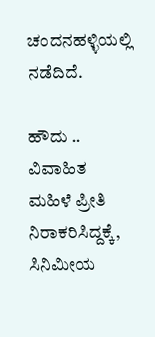ಚಂದನಹಳ್ಳಿಯಲ್ಲಿ ನಡೆದಿದೆ.

ಹೌದು .. ವಿವಾಹಿತ ಮಹಿಳೆ ಪ್ರೀತಿ ನಿರಾಕರಿಸಿದ್ದಕ್ಕೆ, ಸಿನಿಮೀಯ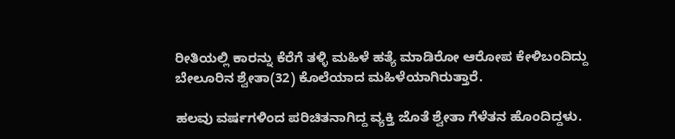ರೀತಿಯಲ್ಲಿ ಕಾರನ್ನು ಕೆರೆಗೆ ತಳ್ಳಿ ಮಹಿಳೆ ಹತ್ಯೆ ಮಾಡಿರೋ ಆರೋಪ ಕೇಳಿಬಂದಿದ್ದು ಬೇಲೂರಿನ ಶ್ವೇತಾ(32) ಕೊಲೆಯಾದ ಮಹಿಳೆಯಾಗಿರುತ್ತಾರೆ.

ಹಲವು ವರ್ಷಗಳಿಂದ ಪರಿಚಿತನಾಗಿದ್ದ ವ್ಯಕ್ತಿ ಜೊತೆ ಶ್ವೇತಾ ಗೆಳೆತನ ಹೊಂದಿದ್ದಳು.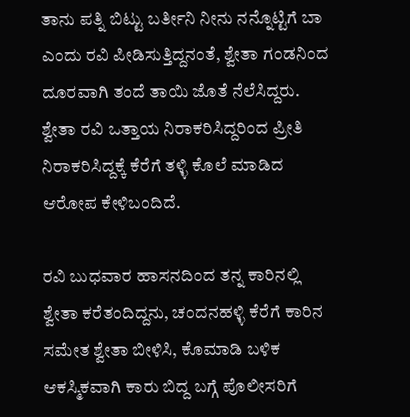ತಾನು ಪತ್ನಿ ಬಿಟ್ಟು ಬರ್ತೀನಿ ನೀನು ನನ್ನೊಟ್ಟಿಗೆ ಬಾ ಎಂದು ರವಿ ಪೀಡಿಸುತ್ತಿದ್ದನಂತೆ, ಶ್ವೇತಾ ಗಂಡನಿಂದ ದೂರವಾಗಿ ತಂದೆ ತಾಯಿ ಜೊತೆ ನೆಲೆಸಿದ್ದರು. ಶ್ವೇತಾ ರವಿ ಒತ್ತಾಯ ನಿರಾಕರಿಸಿದ್ದರಿಂದ ಪ್ರೀತಿ ನಿರಾಕರಿಸಿದ್ದಕ್ಕೆ ಕೆರೆಗೆ ತಳ್ಳಿ ಕೊಲೆ ಮಾಡಿದ ಆರೋಪ ಕೇಳಿಬಂದಿದೆ.

ರವಿ ಬುಧವಾರ ಹಾಸನದಿಂದ ತನ್ನ ಕಾರಿನಲ್ಲಿ ಶ್ವೇತಾ ಕರೆತಂದಿದ್ದನು, ಚಂದನಹಳ್ಳಿ ಕೆರೆಗೆ ಕಾರಿನ ಸಮೇತ ಶ್ವೇತಾ ಬೀಳಿಸಿ, ಕೊಮಾಡಿ ಬಳಿಕ ಆಕಸ್ಮಿಕವಾಗಿ ಕಾರು ಬಿದ್ದ ಬಗ್ಗೆ ಪೊಲೀಸರಿಗೆ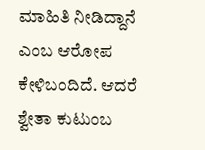ಮಾಹಿತಿ ನೀಡಿದ್ದಾನೆ ಎಂಬ ಆರೋಪ ಕೇಳಿಬಂದಿದೆ. ಆದರೆ ಶ್ವೇತಾ ಕುಟುಂಬ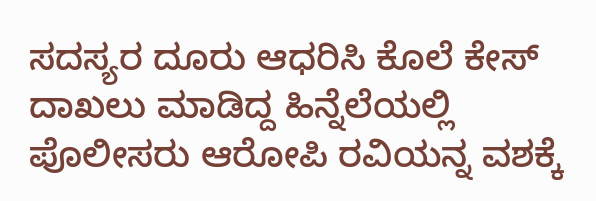ಸದಸ್ಯರ ದೂರು ಆಧರಿಸಿ ಕೊಲೆ ಕೇಸ್ ದಾಖಲು ಮಾಡಿದ್ದ ಹಿನ್ನೆಲೆಯಲ್ಲಿ ಪೊಲೀಸರು ಆರೋಪಿ ರವಿಯನ್ನ ವಶಕ್ಕೆ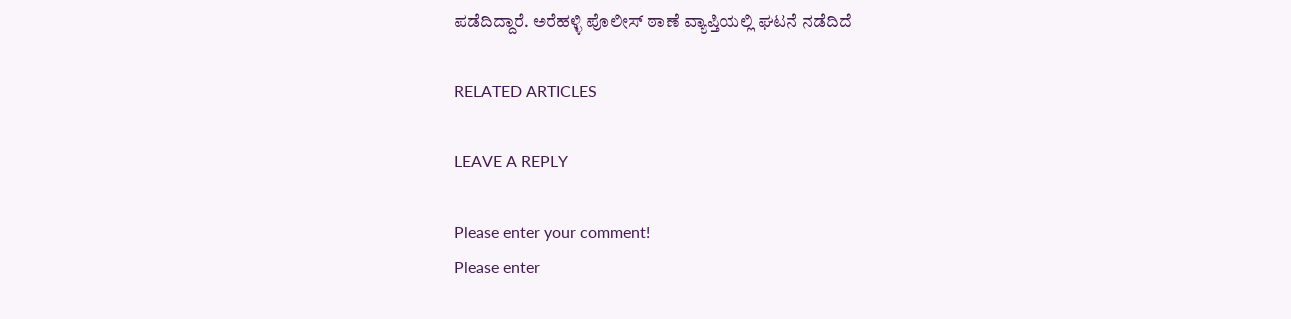ಪಡೆದಿದ್ದಾರೆ. ಅರೆಹಳ್ಳಿ ಪೊಲೀಸ್ ಠಾಣೆ ವ್ಯಾಪ್ತಿಯಲ್ಲಿ ಘಟನೆ ನಡೆದಿದೆ

RELATED ARTICLES

LEAVE A REPLY

Please enter your comment!
Please enter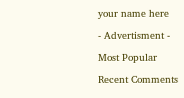your name here

- Advertisment -

Most Popular

Recent Comments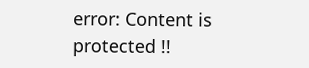error: Content is protected !!